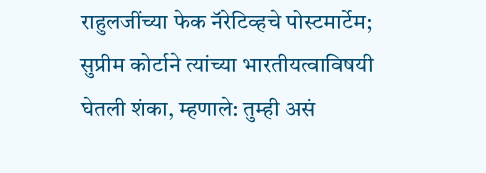राहुलजींच्या फेक नॅरेटिव्हचे पोस्टमार्टेम; सुप्रीम कोर्टाने त्यांच्या भारतीयत्वाविषयी घेतली शंका, म्हणाले: तुम्ही असं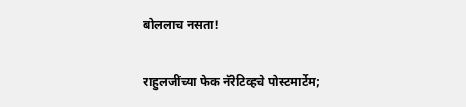बोललाच नसता!

राहुलजींच्या फेक नॅरेटिव्हचे पोस्टमार्टेम;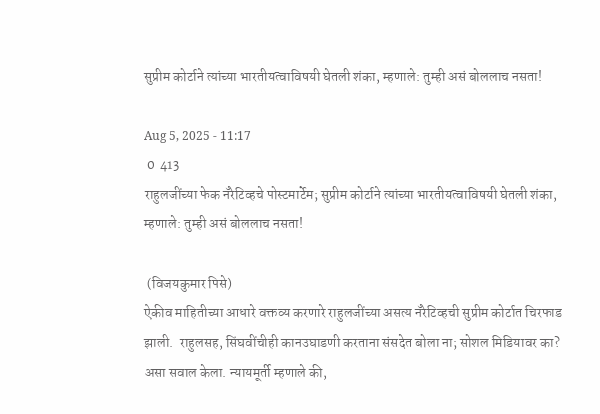सुप्रीम कोर्टाने त्यांच्या भारतीयत्वाविषयी घेतली शंका, म्हणाले: तुम्ही असं बोललाच नसता!

Aug 5, 2025 - 11:17
 0  413
राहुलजींच्या फेक नॅरेटिव्हचे पोस्टमार्टेम; सुप्रीम कोर्टाने त्यांच्या भारतीयत्वाविषयी घेतली शंका, म्हणाले: तुम्ही असं बोललाच नसता!

 (विजयकुमार पिसे)
ऐकीव माहितीच्या आधारे वक्तव्य करणारे राहुलजींच्या असत्य नॅरेटिव्हची सुप्रीम कोर्टात चिरफाड झाली.  राहुलसह, सिंघवींचीही कानउघाडणी करताना संसदेत बोला ना; सोशल मिडियावर का? असा सवाल केला. न्यायमूर्ती म्हणाले की,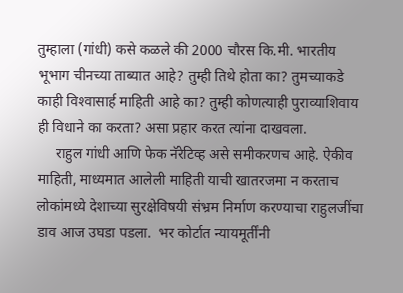तुम्हाला (गांधी) कसे कळले की 2000 चौरस कि.मी. भारतीय भूभाग चीनच्या ताब्यात आहे? तुम्ही तिथे होता का? तुमच्याकडे काही विश्‍वासार्ह माहिती आहे का? तुम्ही कोणत्याही पुराव्याशिवाय ही विधाने का करता? असा प्रहार करत त्यांना दाखवला.
     राहुल गांधी आणि फेक नॅरेटिव्ह असे समीकरणच आहे. ऐकीव माहिती, माध्यमात आलेली माहिती याची खातरजमा न करताच लोकांमध्ये देशाच्या सुरक्षेविषयी संभ्रम निर्माण करण्याचा राहुलजींचा डाव आज उघडा पडला.  भर कोर्टात न्यायमूर्तींनी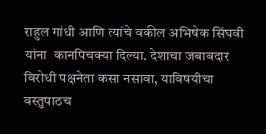राहुल गांधी आणि त्यांचे वकील अभिषेक सिंघवी यांना  कानपिचक्या दिल्या. देशाचा जबाबदार विरोधी पक्षनेता कसा नसावा, याविषयीचा वस्तुपाठच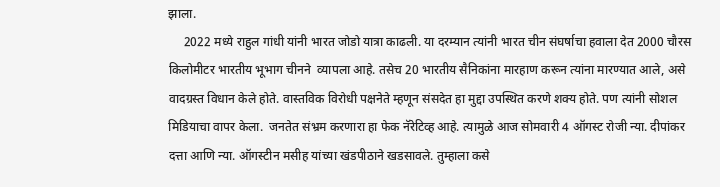झाला.
     2022 मध्ये राहुल गांधी यांनी भारत जोडो यात्रा काढली. या दरम्यान त्यांनी भारत चीन संघर्षाचा हवाला देत 2000 चौरस किलोमीटर भारतीय भूभाग चीनने  व्यापला आहे. तसेच 20 भारतीय सैनिकांना मारहाण करून त्यांना मारण्यात आले, असे वादग्रस्त विधान केले होते. वास्तविक विरोधी पक्षनेते म्हणून संसदेत हा मुद्दा उपस्थित करणे शक्य होते. पण त्यांनी सोशल मिडियाचा वापर केला.  जनतेत संभ्रम करणारा हा फेक नॅरेटिव्ह आहे. त्यामुळे आज सोमवारी 4 ऑगस्ट रोजी न्या. दीपांकर दत्ता आणि न्या. ऑगस्टीन मसीह यांच्या खंडपीठाने खडसावले. तुम्हाला कसे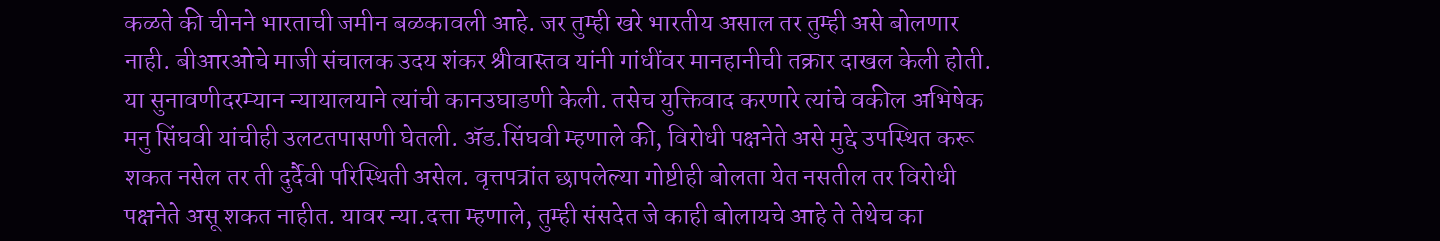कळते की चीनने भारताची जमीन बळकावली आहे. जर तुम्ही खरे भारतीय असाल तर तुम्ही असे बोलणार नाही. बीआरओचे माजी संचालक उदय शंकर श्रीवास्तव यांनी गांधींवर मानहानीची तक्रार दाखल केली होती. या सुनावणीदरम्यान न्यायालयाने त्यांची कानउघाडणी केली. तसेच युक्तिवाद करणारे त्यांचे वकील अभिषेक मनु सिंघवी यांचीही उलटतपासणी घेतली. अ‍ॅड.सिंघवी म्हणाले की, विरोधी पक्षनेते असे मुद्दे उपस्थित करू शकत नसेल तर ती दुर्दैवी परिस्थिती असेल. वृत्तपत्रांत छापलेल्या गोष्टीही बोलता येत नसतील तर विरोधी पक्षनेते असू शकत नाहीत. यावर न्या.दत्ता म्हणाले, तुम्ही संसदेत जे काही बोलायचे आहे ते तेथेच का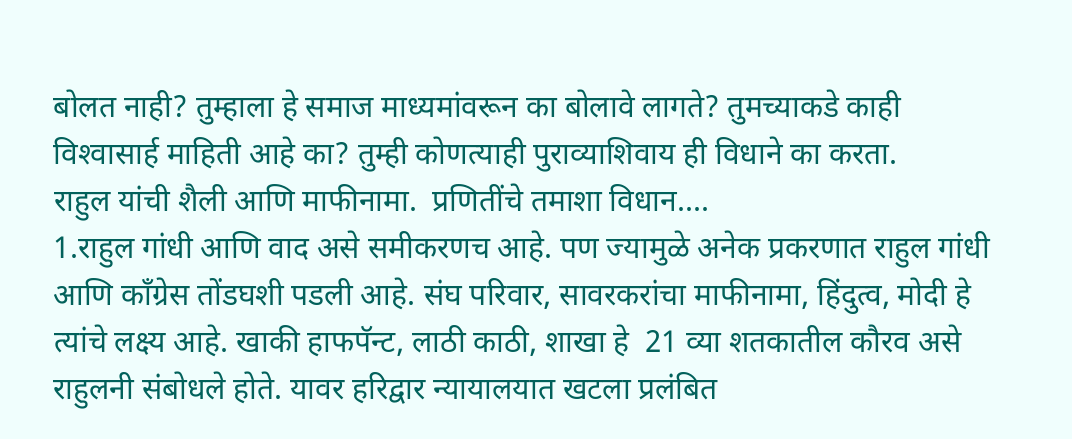बोलत नाही? तुम्हाला हे समाज माध्यमांवरून का बोलावे लागते? तुमच्याकडे काही विश्‍वासार्ह माहिती आहे का? तुम्ही कोणत्याही पुराव्याशिवाय ही विधाने का करता.
राहुल यांची शैली आणि माफीनामा.  प्रणितींचे तमाशा विधान....
1.राहुल गांधी आणि वाद असे समीकरणच आहे. पण ज्यामुळे अनेक प्रकरणात राहुल गांधी आणि काँग्रेस तोंडघशी पडली आहे. संघ परिवार, सावरकरांचा माफीनामा, हिंदुत्व, मोदी हे त्यांचे लक्ष्य आहे. खाकी हाफपॅन्ट, लाठी काठी, शाखा हे  21 व्या शतकातील कौरव असे राहुलनी संबोधले होते. यावर हरिद्वार न्यायालयात खटला प्रलंबित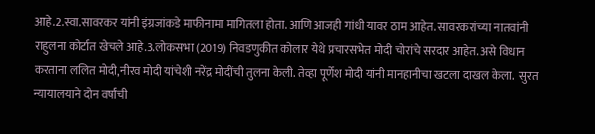आहे.2.स्वा.सावरकर यांनी इंग्रजांकडे माफीनामा मागितला होता. आणि आजही गांधी यावर ठाम आहेत. सावरकरांच्या नातवांनी राहुलना कोर्टात खेचले आहे.3.लोकसभा (2019) निवडणुकीत कोलार येथे प्रचारसभेत मोदी चोरांचे सरदार आहेत. असे विधान करताना ललित मोदी,नीरव मोदी यांचेशी नरेंद्र मोदींची तुलना केली. तेव्हा पूर्णेश मोदी यांनी मानहानीचा खटला दाखल केला.  सुरत न्यायालयाने दोन वर्षांची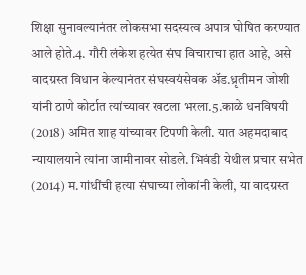शिक्षा सुनावल्यानंतर लोकसभा सदस्यत्व अपात्र घोषित करण्यात आले होते.4. गौरी लंकेश हत्येत संघ विचाराचा हात आहे, असे वादग्रस्त विधान केल्यानंतर संघस्वयंसेवक अ‍ॅड.ध्रृतीमन जोशी यांनी ठाणे कोर्टात त्यांच्यावर खटला भरला.5.काळे धनविषयी (2018) अमित शाह यांच्यावर टिपणी केली. यात अहमदाबाद न्यायालयाने त्यांना जामीनावर सोडले. भिवंडी येथील प्रचार सभेत (2014) म.गांधींची हत्या संघाच्या लोकांनी केली, या वादग्रस्त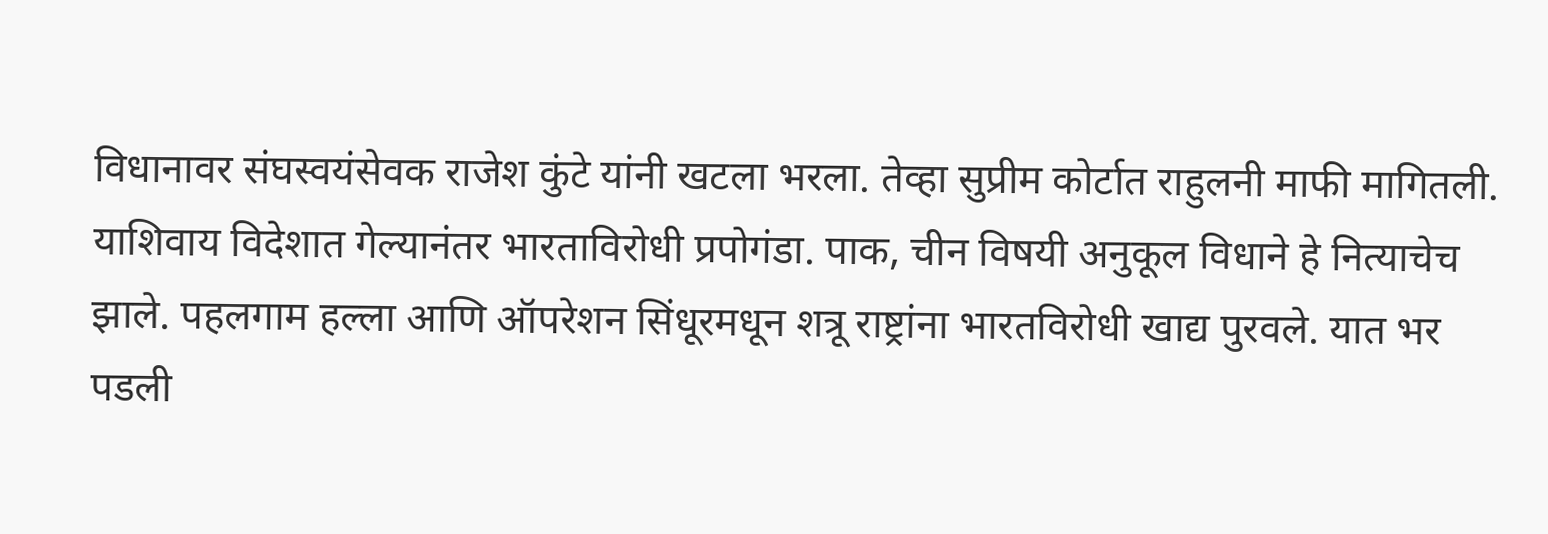विधानावर संघस्वयंसेवक राजेश कुंटे यांनी खटला भरला. तेव्हा सुप्रीम कोर्टात राहुलनी माफी मागितली. याशिवाय विदेशात गेल्यानंतर भारताविरोधी प्रपोगंडा. पाक, चीन विषयी अनुकूल विधाने हे नित्याचेच झाले. पहलगाम हल्ला आणि ऑपरेशन सिंधूरमधून शत्रू राष्ट्रांना भारतविरोधी खाद्य पुरवले. यात भर पडली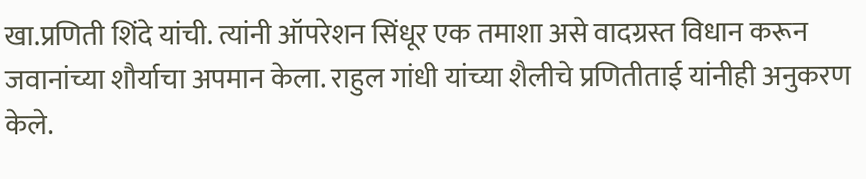खा.प्रणिती शिंदे यांची. त्यांनी ऑपरेशन सिंधूर एक तमाशा असे वादग्रस्त विधान करून जवानांच्या शौर्याचा अपमान केला. राहुल गांधी यांच्या शैलीचे प्रणितीताई यांनीही अनुकरण केले.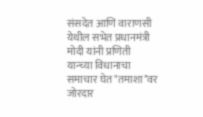संसदेत आणि वाराणसी येथील सभेत प्रधानमंत्री मोदी यांनी प्रणिती यान्च्या विधानाचा समाचार घेत "तमाशा"वर  जोरदार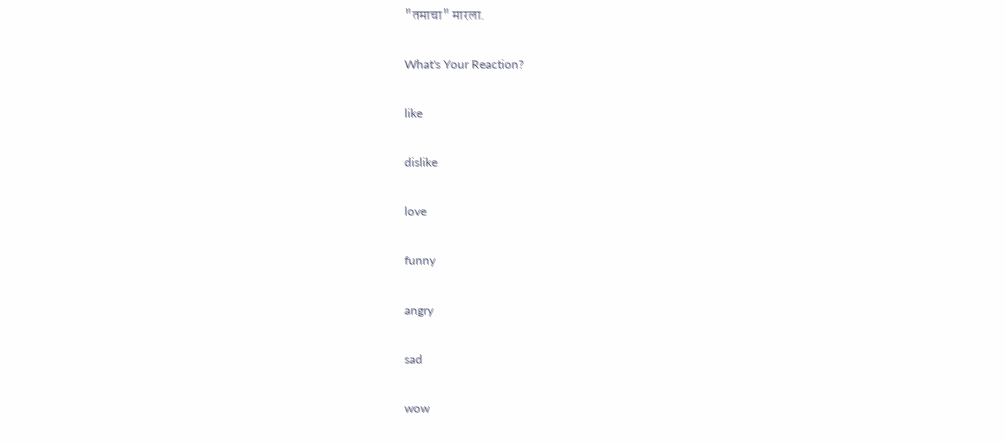"तमाचा" मारला.

What's Your Reaction?

like

dislike

love

funny

angry

sad

wow